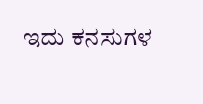ಇದು ಕನಸುಗಳ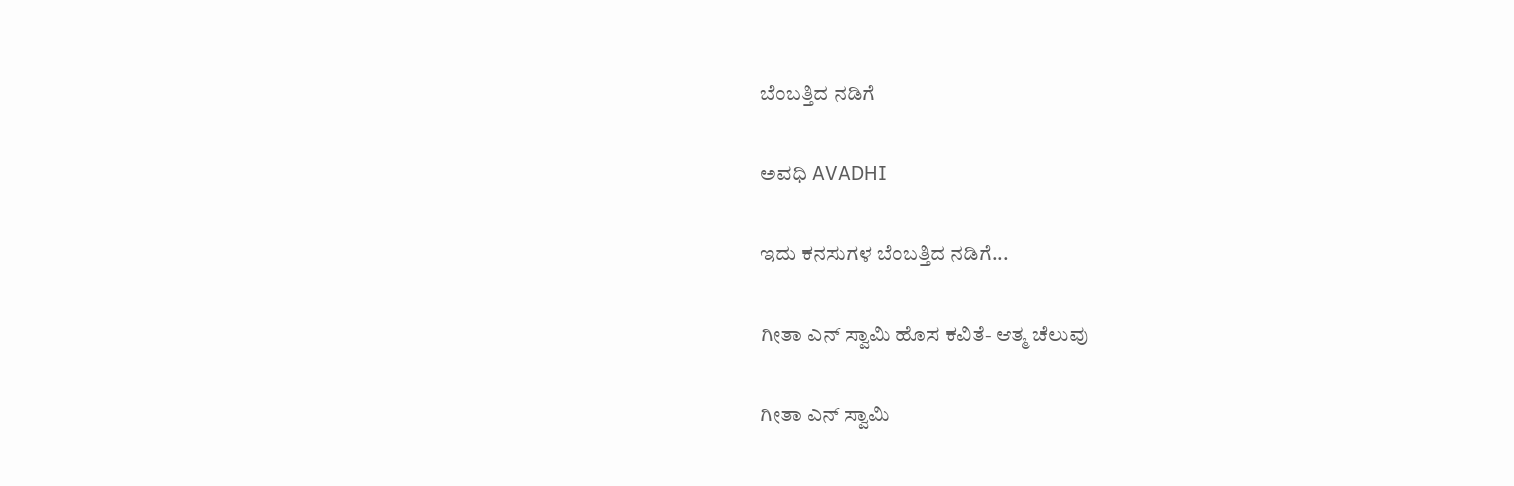ಬೆಂಬತ್ತಿದ ನಡಿಗೆ‍

ಅವಧಿ AVADHI

ಇದು ಕನಸುಗಳ ಬೆಂಬತ್ತಿದ ನಡಿಗೆ...

ಗೀತಾ ಎನ್ ಸ್ವಾಮಿ ಹೊಸ ಕವಿತೆ- ಆತ್ಮ ಚೆಲುವು

ಗೀತಾ ಎನ್ ಸ್ವಾಮಿ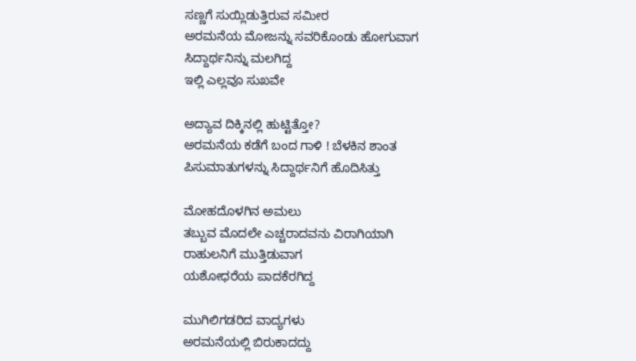ಸಣ್ಣಗೆ ಸುಯ್ಲಿಡುತ್ತಿರುವ ಸಮೀರ
ಅರಮನೆಯ ಮೋಜನ್ನು ಸವರಿಕೊಂಡು ಹೋಗುವಾಗ
ಸಿದ್ದಾರ್ಥನಿನ್ನು ಮಲಗಿದ್ದ
ಇಲ್ಲಿ ಎಲ್ಲವೂ ಸುಖವೇ

ಅದ್ಯಾವ ದಿಕ್ಕಿನಲ್ಲಿ ಹುಟ್ಟಿತ್ತೋ?
ಅರಮನೆಯ ಕಡೆಗೆ ಬಂದ ಗಾಳಿ ! ಬೆಳಕಿನ ಶಾಂತ ಪಿಸುಮಾತುಗಳನ್ನು ಸಿದ್ದಾರ್ಥನಿಗೆ ಹೊದಿಸಿತ್ತು

ಮೋಹದೊಳಗಿನ ಅಮಲು
ತಬ್ಬುವ ಮೊದಲೇ ಎಚ್ಚರಾದವನು ವಿರಾಗಿಯಾಗಿ
ರಾಹುಲನಿಗೆ ಮುತ್ತಿಡುವಾಗ
ಯಶೋಧರೆಯ ಪಾದಕೆರಗಿದ್ದ

ಮುಗಿಲಿಗಡರಿದ ವಾದ್ಯಗಳು
ಅರಮನೆಯಲ್ಲಿ ಬಿರುಕಾದದ್ದು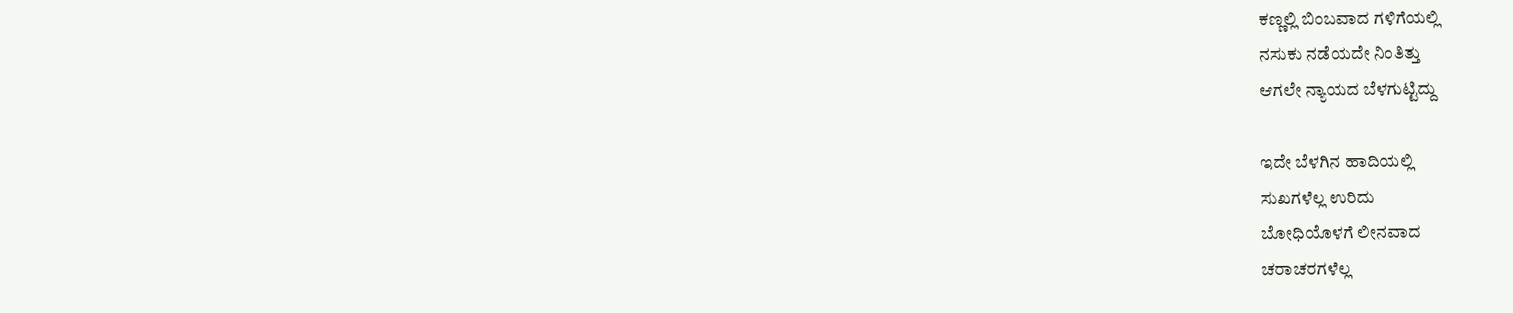ಕಣ್ಣಲ್ಲಿ ಬಿಂಬವಾದ ಗಳಿಗೆಯಲ್ಲಿ
ನಸುಕು ನಡೆಯದೇ ನಿಂತಿತ್ತು
ಆಗಲೇ ನ್ಯಾಯದ ಬೆಳಗುಟ್ಟಿದ್ದು

ಇದೇ ಬೆಳಗಿನ ಹಾದಿಯಲ್ಲಿ
ಸುಖಗಳೆಲ್ಲ ಉರಿದು
ಬೋಧಿಯೊಳಗೆ ಲೀನವಾದ
ಚರಾಚರಗಳೆಲ್ಲ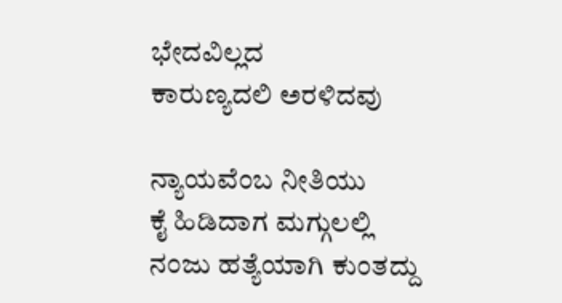ಭೇದವಿಲ್ಲದ
ಕಾರುಣ್ಯದಲಿ ಅರಳಿದವು

ನ್ಯಾಯವೆಂಬ ನೀತಿಯು
ಕೈ ಹಿಡಿದಾಗ ಮಗ್ಗುಲಲ್ಲಿ
ನಂಜು ಹತ್ಯೆಯಾಗಿ ಕುಂತದ್ದು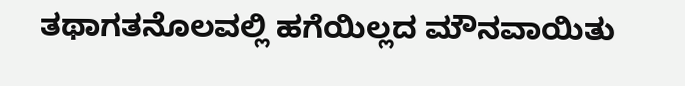ತಥಾಗತನೊಲವಲ್ಲಿ ಹಗೆಯಿಲ್ಲದ ಮೌನವಾಯಿತು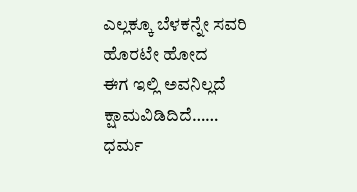ಎಲ್ಲಕ್ಕೂ ಬೆಳಕನ್ನೇ ಸವರಿ
ಹೊರಟೇ ಹೋದ
ಈಗ ಇಲ್ಲಿ ಅವನಿಲ್ಲದೆ ಕ್ಷಾಮವಿಡಿದಿದೆ……
ಧರ್ಮ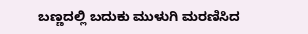ಬಣ್ಣದಲ್ಲಿ ಬದುಕು ಮುಳುಗಿ ಮರಣಿಸಿದ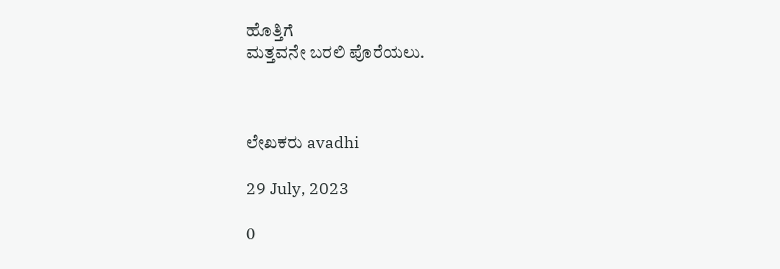ಹೊತ್ತಿಗೆ
ಮತ್ತವನೇ ಬರಲಿ ಪೊರೆಯಲು.



ಲೇಖಕರು avadhi

29 July, 2023

0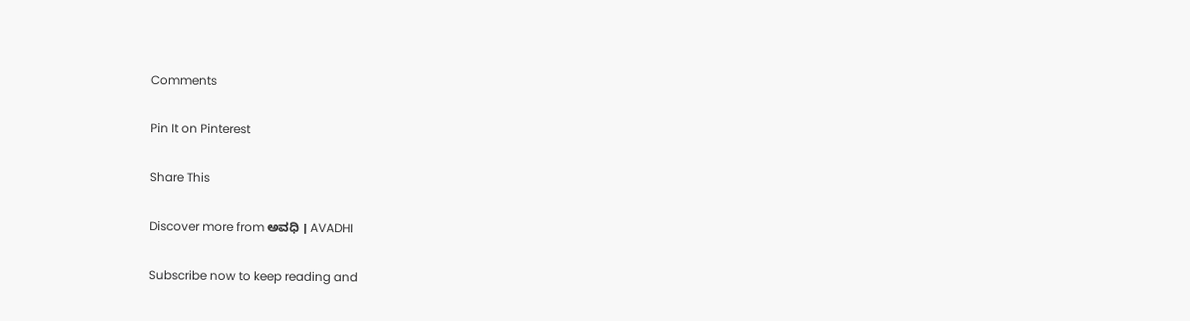Comments

Pin It on Pinterest

Share This

Discover more from ಅವಧಿ । AVADHI

Subscribe now to keep reading and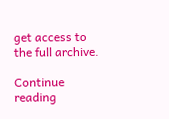get access to the full archive.

Continue reading